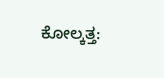ಕೋಲ್ಕತ್ತ: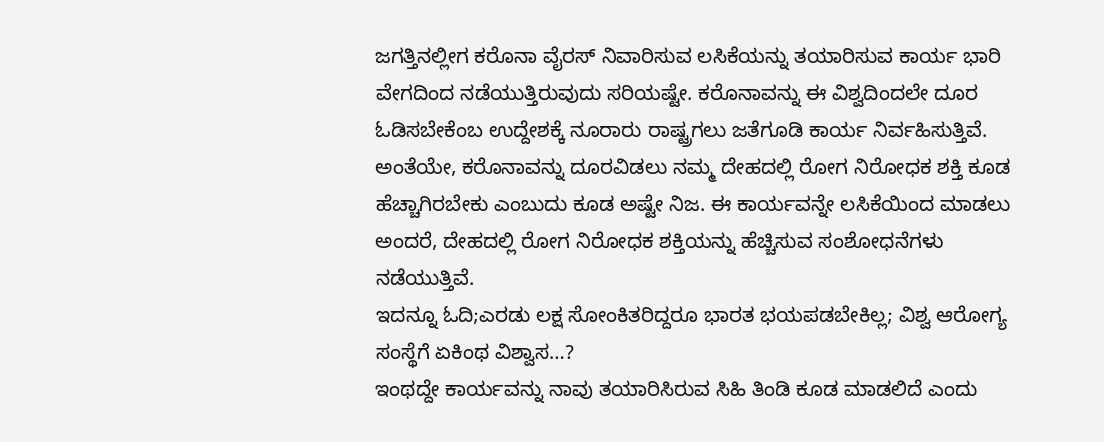ಜಗತ್ತಿನಲ್ಲೀಗ ಕರೊನಾ ವೈರಸ್ ನಿವಾರಿಸುವ ಲಸಿಕೆಯನ್ನು ತಯಾರಿಸುವ ಕಾರ್ಯ ಭಾರಿ ವೇಗದಿಂದ ನಡೆಯುತ್ತಿರುವುದು ಸರಿಯಷ್ಟೇ. ಕರೊನಾವನ್ನು ಈ ವಿಶ್ವದಿಂದಲೇ ದೂರ ಓಡಿಸಬೇಕೆಂಬ ಉದ್ದೇಶಕ್ಕೆ ನೂರಾರು ರಾಷ್ಟ್ರಗಲು ಜತೆಗೂಡಿ ಕಾರ್ಯ ನಿರ್ವಹಿಸುತ್ತಿವೆ.
ಅಂತೆಯೇ, ಕರೊನಾವನ್ನು ದೂರವಿಡಲು ನಮ್ಮ ದೇಹದಲ್ಲಿ ರೋಗ ನಿರೋಧಕ ಶಕ್ತಿ ಕೂಡ ಹೆಚ್ಚಾಗಿರಬೇಕು ಎಂಬುದು ಕೂಡ ಅಷ್ಟೇ ನಿಜ. ಈ ಕಾರ್ಯವನ್ನೇ ಲಸಿಕೆಯಿಂದ ಮಾಡಲು ಅಂದರೆ, ದೇಹದಲ್ಲಿ ರೋಗ ನಿರೋಧಕ ಶಕ್ತಿಯನ್ನು ಹೆಚ್ಚಿಸುವ ಸಂಶೋಧನೆಗಳು ನಡೆಯುತ್ತಿವೆ.
ಇದನ್ನೂ ಓದಿ;ಎರಡು ಲಕ್ಷ ಸೋಂಕಿತರಿದ್ದರೂ ಭಾರತ ಭಯಪಡಬೇಕಿಲ್ಲ; ವಿಶ್ವ ಆರೋಗ್ಯ ಸಂಸ್ಥೆಗೆ ಏಕಿಂಥ ವಿಶ್ವಾಸ…?
ಇಂಥದ್ದೇ ಕಾರ್ಯವನ್ನು ನಾವು ತಯಾರಿಸಿರುವ ಸಿಹಿ ತಿಂಡಿ ಕೂಡ ಮಾಡಲಿದೆ ಎಂದು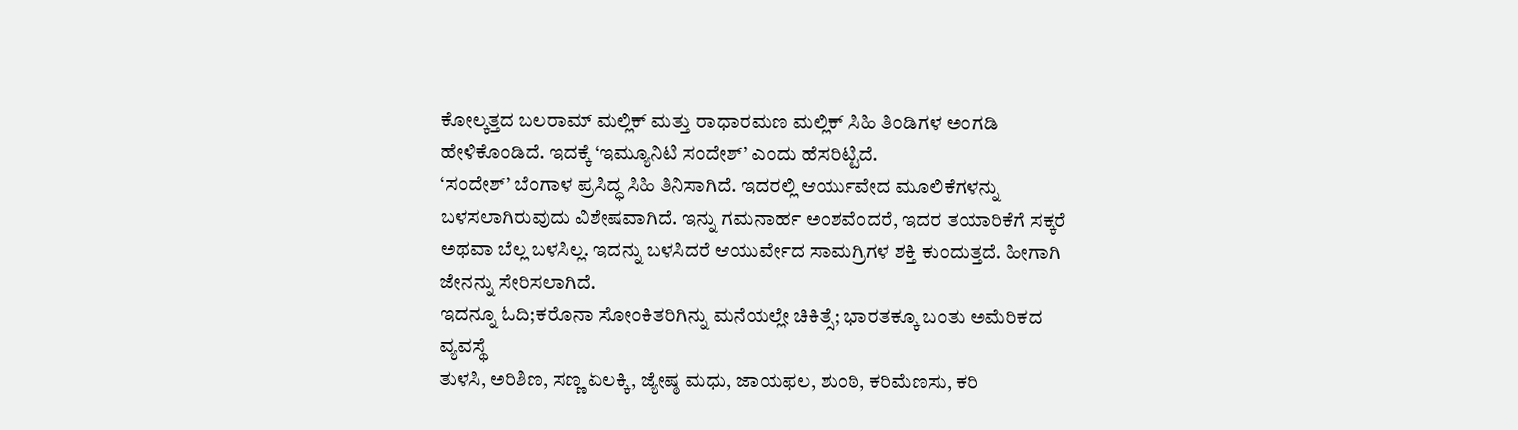ಕೋಲ್ಕತ್ತದ ಬಲರಾಮ್ ಮಲ್ಲಿಕ್ ಮತ್ತು ರಾಧಾರಮಣ ಮಲ್ಲಿಕ್ ಸಿಹಿ ತಿಂಡಿಗಳ ಅಂಗಡಿ ಹೇಳಿಕೊಂಡಿದೆ. ಇದಕ್ಕೆ ‘ಇಮ್ಯೂನಿಟಿ ಸಂದೇಶ್’ ಎಂದು ಹೆಸರಿಟ್ಟಿದೆ.
‘ಸಂದೇಶ್’ ಬೆಂಗಾಳ ಪ್ರಸಿದ್ಧ ಸಿಹಿ ತಿನಿಸಾಗಿದೆ. ಇದರಲ್ಲಿ ಆರ್ಯುವೇದ ಮೂಲಿಕೆಗಳನ್ನು ಬಳಸಲಾಗಿರುವುದು ವಿಶೇಷವಾಗಿದೆ. ಇನ್ನು ಗಮನಾರ್ಹ ಅಂಶವೆಂದರೆ, ಇದರ ತಯಾರಿಕೆಗೆ ಸಕ್ಕರೆ ಅಥವಾ ಬೆಲ್ಲ ಬಳಸಿಲ್ಲ. ಇದನ್ನು ಬಳಸಿದರೆ ಆಯುರ್ವೇದ ಸಾಮಗ್ರಿಗಳ ಶಕ್ತಿ ಕುಂದುತ್ತದೆ. ಹೀಗಾಗಿ ಜೇನನ್ನು ಸೇರಿಸಲಾಗಿದೆ.
ಇದನ್ನೂ ಓದಿ;ಕರೊನಾ ಸೋಂಕಿತರಿಗಿನ್ನು ಮನೆಯಲ್ಲೇ ಚಿಕಿತ್ಸೆ; ಭಾರತಕ್ಕೂ ಬಂತು ಅಮೆರಿಕದ ವ್ಯವಸ್ಥೆ
ತುಳಸಿ, ಅರಿಶಿಣ, ಸಣ್ಣ ಏಲಕ್ಕಿ, ಜ್ಯೇಷ್ಠ ಮಧು, ಜಾಯಫಲ, ಶುಂಠಿ, ಕರಿಮೆಣಸು, ಕರಿ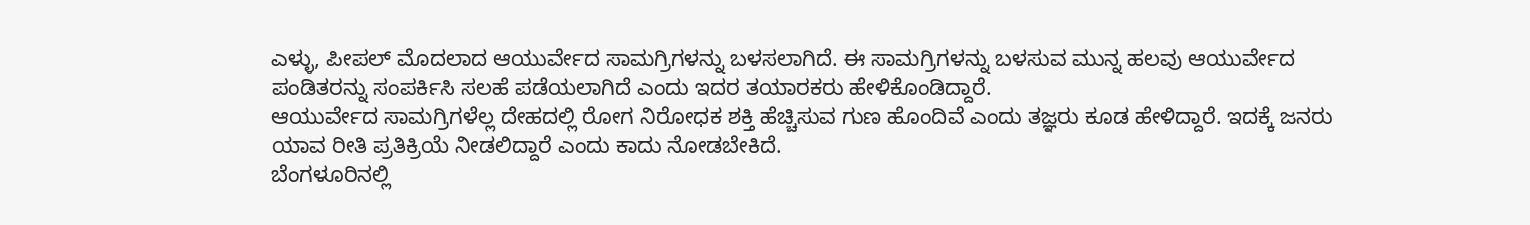ಎಳ್ಳು, ಪೀಪಲ್ ಮೊದಲಾದ ಆಯುರ್ವೇದ ಸಾಮಗ್ರಿಗಳನ್ನು ಬಳಸಲಾಗಿದೆ. ಈ ಸಾಮಗ್ರಿಗಳನ್ನು ಬಳಸುವ ಮುನ್ನ ಹಲವು ಆಯುರ್ವೇದ ಪಂಡಿತರನ್ನು ಸಂಪರ್ಕಿಸಿ ಸಲಹೆ ಪಡೆಯಲಾಗಿದೆ ಎಂದು ಇದರ ತಯಾರಕರು ಹೇಳಿಕೊಂಡಿದ್ದಾರೆ.
ಆಯುರ್ವೇದ ಸಾಮಗ್ರಿಗಳೆಲ್ಲ ದೇಹದಲ್ಲಿ ರೋಗ ನಿರೋಧಕ ಶಕ್ತಿ ಹೆಚ್ಚಿಸುವ ಗುಣ ಹೊಂದಿವೆ ಎಂದು ತಜ್ಞರು ಕೂಡ ಹೇಳಿದ್ದಾರೆ. ಇದಕ್ಕೆ ಜನರು ಯಾವ ರೀತಿ ಪ್ರತಿಕ್ರಿಯೆ ನೀಡಲಿದ್ದಾರೆ ಎಂದು ಕಾದು ನೋಡಬೇಕಿದೆ.
ಬೆಂಗಳೂರಿನಲ್ಲಿ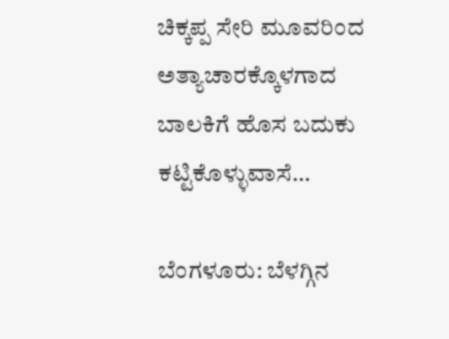ಚಿಕ್ಕಪ್ಪ ಸೇರಿ ಮೂವರಿಂದ ಅತ್ಯಾಚಾರಕ್ಕೊಳಗಾದ ಬಾಲಕಿಗೆ ಹೊಸ ಬದುಕು ಕಟ್ಟಿಕೊಳ್ಳುವಾಸೆ…

ಬೆಂಗಳೂರು: ಬೆಳಗ್ಗಿನ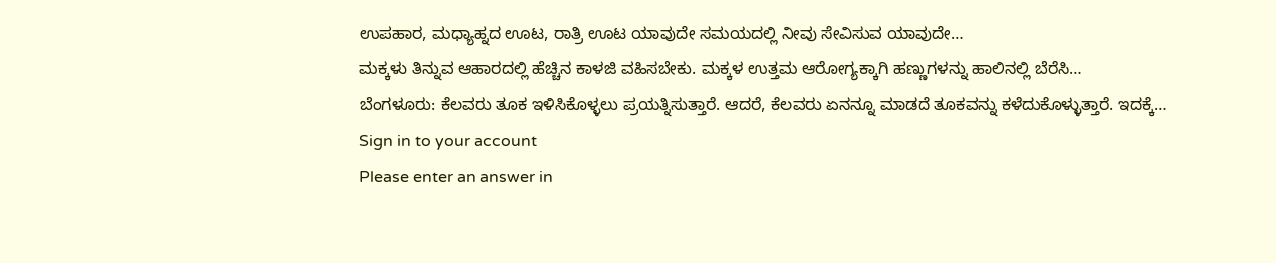ಉಪಹಾರ, ಮಧ್ಯಾಹ್ನದ ಊಟ, ರಾತ್ರಿ ಊಟ ಯಾವುದೇ ಸಮಯದಲ್ಲಿ ನೀವು ಸೇವಿಸುವ ಯಾವುದೇ…
ಮಕ್ಕಳು ತಿನ್ನುವ ಆಹಾರದಲ್ಲಿ ಹೆಚ್ಚಿನ ಕಾಳಜಿ ವಹಿಸಬೇಕು. ಮಕ್ಕಳ ಉತ್ತಮ ಆರೋಗ್ಯಕ್ಕಾಗಿ ಹಣ್ಣುಗಳನ್ನು ಹಾಲಿನಲ್ಲಿ ಬೆರೆಸಿ…
ಬೆಂಗಳೂರು: ಕೆಲವರು ತೂಕ ಇಳಿಸಿಕೊಳ್ಳಲು ಪ್ರಯತ್ನಿಸುತ್ತಾರೆ. ಆದರೆ, ಕೆಲವರು ಏನನ್ನೂ ಮಾಡದೆ ತೂಕವನ್ನು ಕಳೆದುಕೊಳ್ಳುತ್ತಾರೆ. ಇದಕ್ಕೆ…
Sign in to your account
Please enter an answer in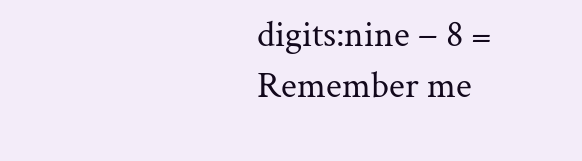digits:nine − 8 =
Remember me